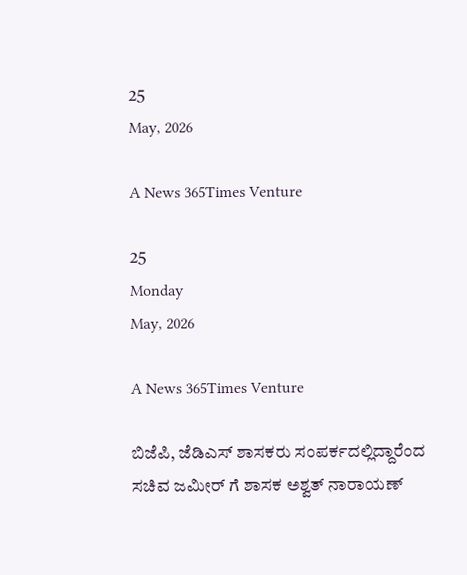25
May, 2026

A News 365Times Venture

25
Monday
May, 2026

A News 365Times Venture

ಬಿಜೆಪಿ, ಜೆಡಿಎಸ್ ಶಾಸಕರು ಸಂಪರ್ಕದಲ್ಲಿದ್ದಾರೆಂದ ಸಚಿವ ಜಮೀರ್ ಗೆ ಶಾಸಕ ಅಶ್ವತ್ ನಾರಾಯಣ್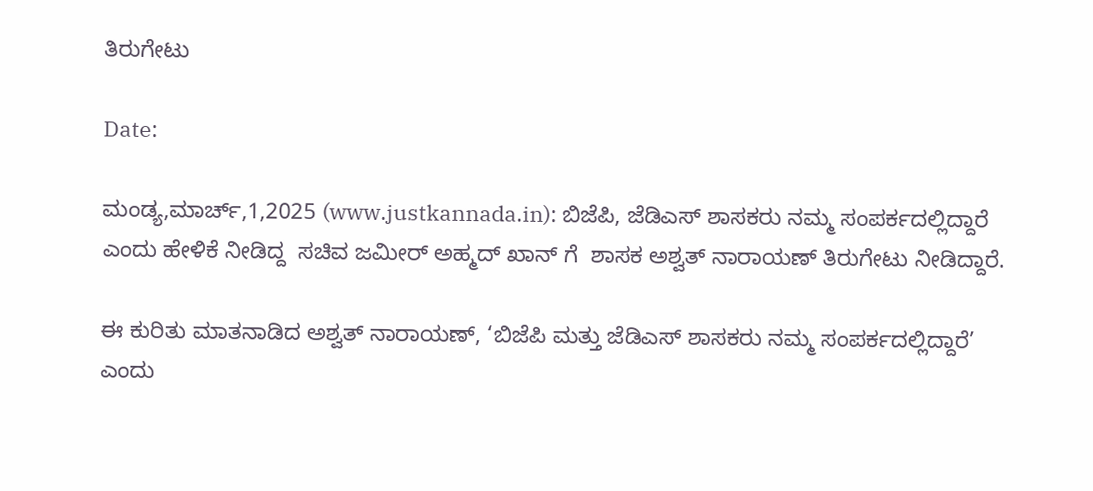ತಿರುಗೇಟು

Date:

ಮಂಡ್ಯ,ಮಾರ್ಚ್,1,2025 (www.justkannada.in): ಬಿಜೆಪಿ, ಜೆಡಿಎಸ್ ಶಾಸಕರು ನಮ್ಮ ಸಂಪರ್ಕದಲ್ಲಿದ್ದಾರೆ ಎಂದು ಹೇಳಿಕೆ ನೀಡಿದ್ದ  ಸಚಿವ ಜಮೀರ್ ಅಹ್ಮದ್ ಖಾನ್ ಗೆ  ಶಾಸಕ ಅಶ್ವತ್ ನಾರಾಯಣ್ ತಿರುಗೇಟು ನೀಡಿದ್ದಾರೆ.

ಈ ಕುರಿತು ಮಾತನಾಡಿದ ಅಶ‍್ವತ್ ನಾರಾಯಣ್, ‘ಬಿಜೆಪಿ ಮತ್ತು ಜೆಡಿಎಸ್ ಶಾಸಕರು ನಮ್ಮ ಸಂಪರ್ಕದಲ್ಲಿದ್ದಾರೆ’ ಎಂದು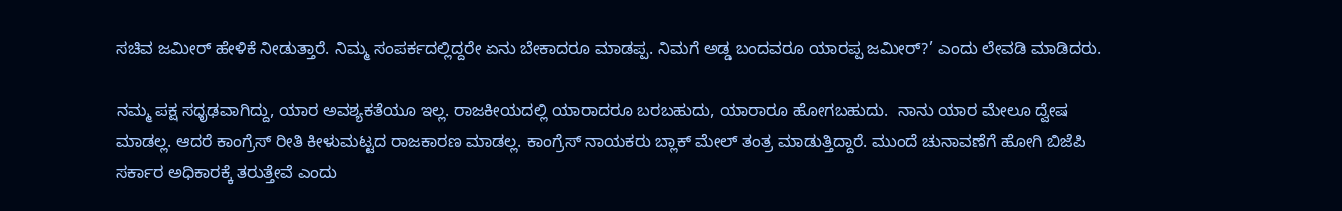ಸಚಿವ ಜಮೀರ್ ಹೇಳಿಕೆ ನೀಡುತ್ತಾರೆ. ನಿಮ್ಮ ಸಂಪರ್ಕದಲ್ಲಿದ್ದರೇ ಏನು ಬೇಕಾದರೂ ಮಾಡಪ್ಪ. ನಿಮಗೆ ಅಡ್ಡ ಬಂದವರೂ ಯಾರಪ್ಪ ಜಮೀರ್?’ ಎಂದು ಲೇವಡಿ ಮಾಡಿದರು.

ನಮ್ಮ ಪಕ್ಷ ಸಧೃಢವಾಗಿದ್ದು, ಯಾರ ಅವಶ್ಯಕತೆಯೂ ಇಲ್ಲ. ರಾಜಕೀಯದಲ್ಲಿ ಯಾರಾದರೂ ಬರಬಹುದು, ಯಾರಾರೂ ಹೋಗಬಹುದು.  ನಾನು ಯಾರ ಮೇಲೂ ದ್ವೇಷ ಮಾಡಲ್ಲ. ಆದರೆ ಕಾಂಗ್ರೆಸ್ ರೀತಿ ಕೀಳುಮಟ್ಟದ ರಾಜಕಾರಣ ಮಾಡಲ್ಲ. ಕಾಂಗ್ರೆಸ್ ನಾಯಕರು ಬ್ಲಾಕ್ ಮೇಲ್ ತಂತ್ರ ಮಾಡುತ್ತಿದ್ದಾರೆ. ಮುಂದೆ ಚುನಾವಣೆಗೆ ಹೋಗಿ ಬಿಜೆಪಿ ಸರ್ಕಾರ ಅಧಿಕಾರಕ್ಕೆ ತರುತ್ತೇವೆ ಎಂದು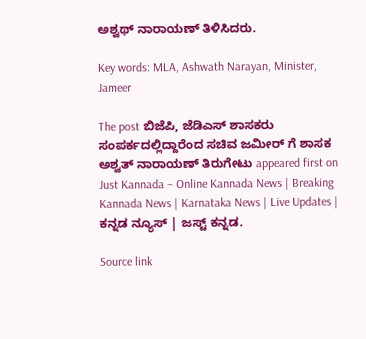ಅಶ್ವಥ್ ನಾರಾಯಣ್ ತಿಳಿಸಿದರು.

Key words: MLA, Ashwath Narayan, Minister, Jameer

The post ಬಿಜೆಪಿ, ಜೆಡಿಎಸ್ ಶಾಸಕರು ಸಂಪರ್ಕದಲ್ಲಿದ್ದಾರೆಂದ ಸಚಿವ ಜಮೀರ್ ಗೆ ಶಾಸಕ ಅಶ್ವತ್ ನಾರಾಯಣ್ ತಿರುಗೇಟು appeared first on Just Kannada – Online Kannada News | Breaking Kannada News | Karnataka News | Live Updates | ಕನ್ನಡ ನ್ಯೂಸ್ | ಜಸ್ಟ್ ಕನ್ನಡ.

Source link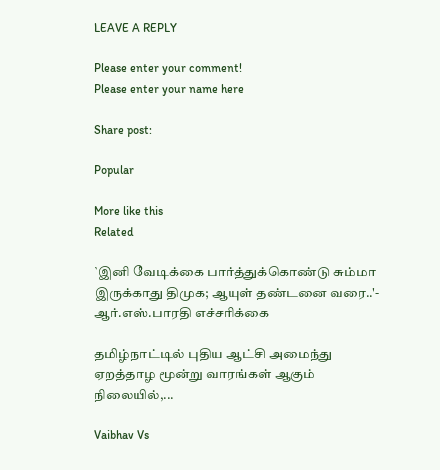LEAVE A REPLY

Please enter your comment!
Please enter your name here

Share post:

Popular

More like this
Related

`இனி வேடிக்கை பார்த்துக்கொண்டு சும்மா இருக்காது திமுக; ஆயுள் தண்டனை வரை..'- ஆர்.எஸ்.பாரதி எச்சரிக்கை

தமிழ்நாட்டில் புதிய ஆட்சி அமைந்து ஏறத்தாழ மூன்று வாரங்கள் ஆகும் நிலையில்,...

Vaibhav Vs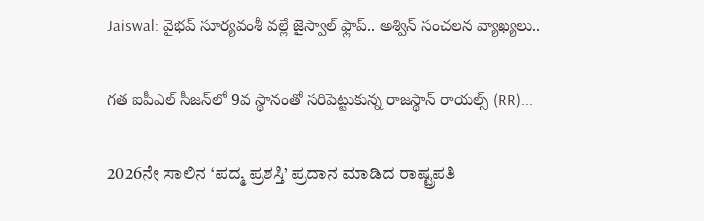Jaiswal: వైభవ్ సూర్యవంశీ వల్లే జైస్వాల్ ఫ్లాప్.. అశ్విన్ సంచలన వ్యాఖ్యలు..

గత ఐపీఎల్ సీజన్‌లో 9వ స్థానంతో సరిపెట్టుకున్న రాజస్థాన్ రాయల్స్ (RR)...

2026ನೇ ಸಾಲಿನ ‘ಪದ್ಮ ಪ್ರಶಸ್ತಿ’ ಪ್ರದಾನ ಮಾಡಿದ ರಾಷ್ಟ್ರಪತಿ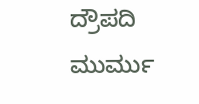ದ್ರೌಪದಿ ಮುರ್ಮು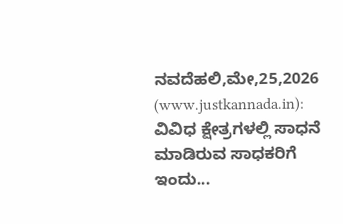ನವದೆಹಲಿ,ಮೇ,25,2026 (www.justkannada.in): ವಿವಿಧ ಕ್ಷೇತ್ರಗಳಲ್ಲಿ ಸಾಧನೆ ಮಾಡಿರುವ ಸಾಧಕರಿಗೆ ಇಂದು...